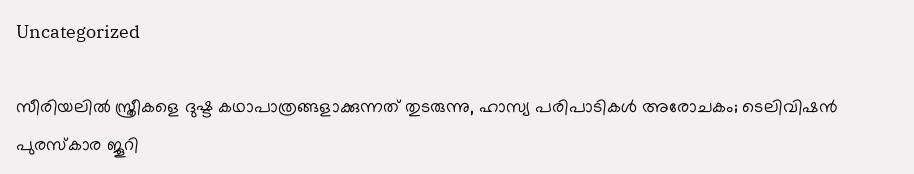Uncategorized

സീരിയലിൽ സ്ത്രീകളെ ദുഷ്ട കഥാപാത്രങ്ങളാക്കുന്നത് തുടരുന്നു, ഹാസ്യ പരിപാടികൾ അരോചകം; ടെലിവിഷൻ പുരസ്‌കാര ജൂറി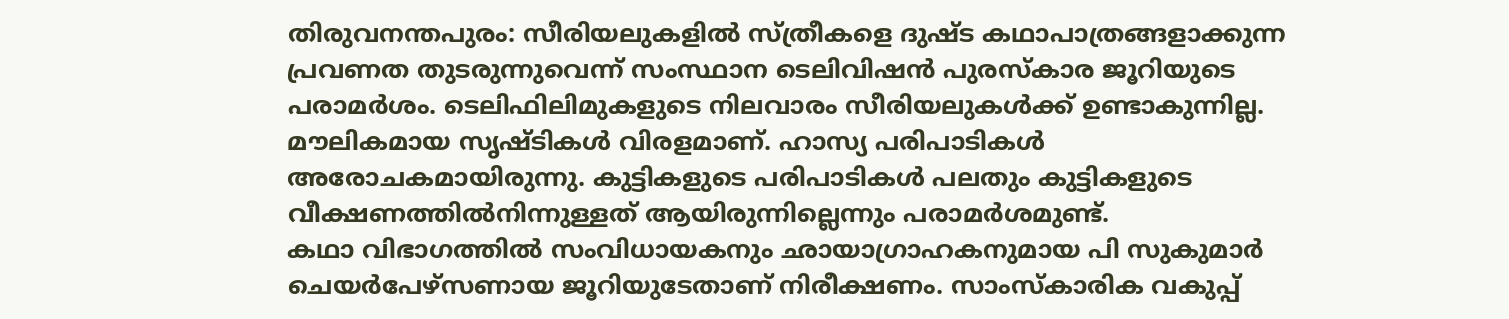തിരുവനന്തപുരം: സീരിയലുകളിൽ സ്ത്രീകളെ ദുഷ്ട കഥാപാത്രങ്ങളാക്കുന്ന പ്രവണത തുടരുന്നുവെന്ന് സംസ്ഥാന ടെലിവിഷൻ പുരസ്‌കാര ജൂറിയുടെ പരാമർശം. ടെലിഫിലിമുകളുടെ നിലവാരം സീരിയലുകൾക്ക് ഉണ്ടാകുന്നില്ല. മൗലികമായ സൃഷ്ടികൾ വിരളമാണ്. ഹാസ്യ പരിപാടികൾ അരോചകമായിരുന്നു. കുട്ടികളുടെ പരിപാടികൾ പലതും കുട്ടികളുടെ വീക്ഷണത്തിൽനിന്നുള്ളത് ആയിരുന്നില്ലെന്നും പരാമർശമുണ്ട്.
കഥാ വിഭാഗത്തിൽ സംവിധായകനും ഛായാഗ്രാഹകനുമായ പി സുകുമാർ ചെയർപേഴ്‌സണായ ജൂറിയുടേതാണ് നിരീക്ഷണം. സാംസ്‌കാരിക വകുപ്പ്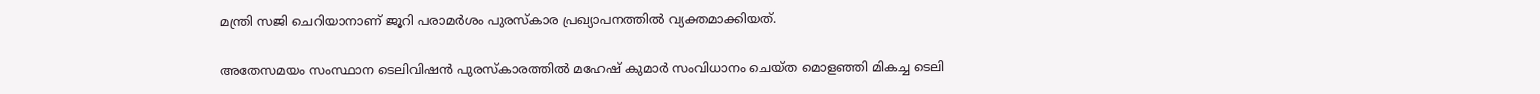മന്ത്രി സജി ചെറിയാനാണ് ജൂറി പരാമർശം പുരസ്‌കാര പ്രഖ്യാപനത്തിൽ വ്യക്തമാക്കിയത്.

അതേസമയം സംസ്ഥാന ടെലിവിഷൻ പുരസ്‌കാരത്തിൽ മഹേഷ് കുമാർ സംവിധാനം ചെയ്ത മൊളഞ്ഞി മികച്ച ടെലി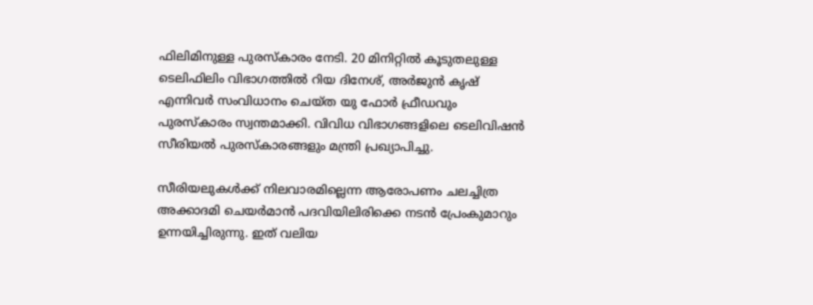ഫിലിമിനുള്ള പുരസ്‌കാരം നേടി. 20 മിനിറ്റിൽ കൂടുതലുള്ള ടെലിഫിലിം വിഭാഗത്തിൽ റിയ ദിനേശ്, അർജുൻ കൃഷ് എന്നിവർ സംവിധാനം ചെയ്ത യു ഫോർ ഫ്രീഡവും പുരസ്‌കാരം സ്വന്തമാക്കി. വിവിധ വിഭാഗങ്ങളിലെ ടെലിവിഷൻ സീരിയൽ പുരസ്‌കാരങ്ങളും മന്ത്രി പ്രഖ്യാപിച്ചു.

സീരിയലുകൾക്ക് നിലവാരമില്ലെന്ന ആരോപണം ചലച്ചിത്ര അക്കാദമി ചെയർമാൻ പദവിയിലിരിക്കെ നടൻ പ്രേംകുമാറും ഉന്നയിച്ചിരുന്നു. ഇത് വലിയ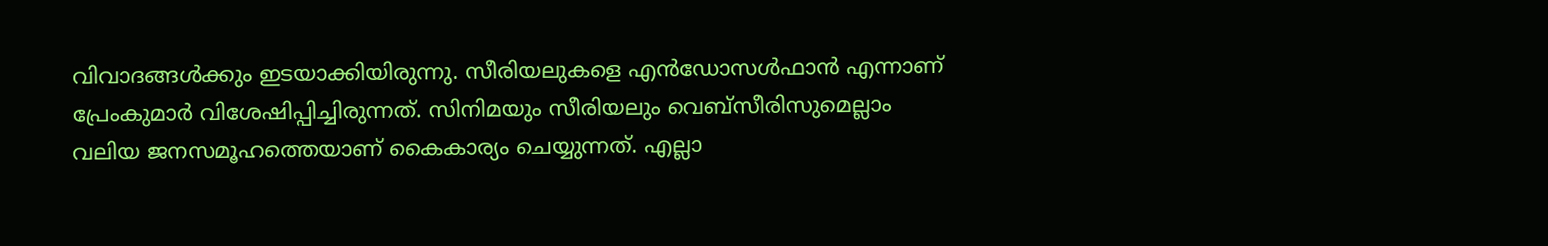വിവാദങ്ങൾക്കും ഇടയാക്കിയിരുന്നു. സീരിയലുകളെ എൻഡോസൾഫാൻ എന്നാണ് പ്രേംകുമാർ വിശേഷിപ്പിച്ചിരുന്നത്. സിനിമയും സീരിയലും വെബ്‌സീരിസുമെല്ലാം വലിയ ജനസമൂഹത്തെയാണ് കൈകാര്യം ചെയ്യുന്നത്. എല്ലാ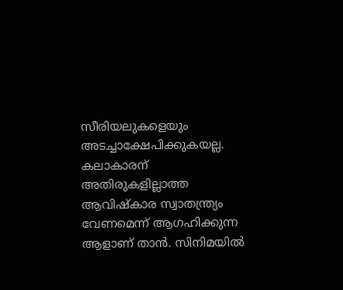സീരിയലുകളെയും അടച്ചാക്ഷേപിക്കുകയല്ല. കലാകാരന് അതിരുകളില്ലാത്ത ആവിഷ്‌കാര സ്വാതന്ത്ര്യം വേണമെന്ന് ആഗഹിക്കുന്ന ആളാണ് താൻ. സിനിമയിൽ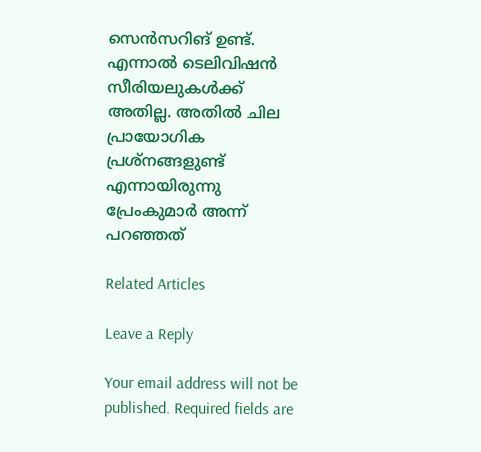സെൻസറിങ് ഉണ്ട്. എന്നാൽ ടെലിവിഷൻ സീരിയലുകൾക്ക് അതില്ല. അതിൽ ചില പ്രായോഗിക പ്രശ്‌നങ്ങളുണ്ട് എന്നായിരുന്നു പ്രേംകുമാർ അന്ന് പറഞ്ഞത്

Related Articles

Leave a Reply

Your email address will not be published. Required fields are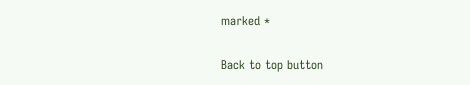marked *

Back to top button